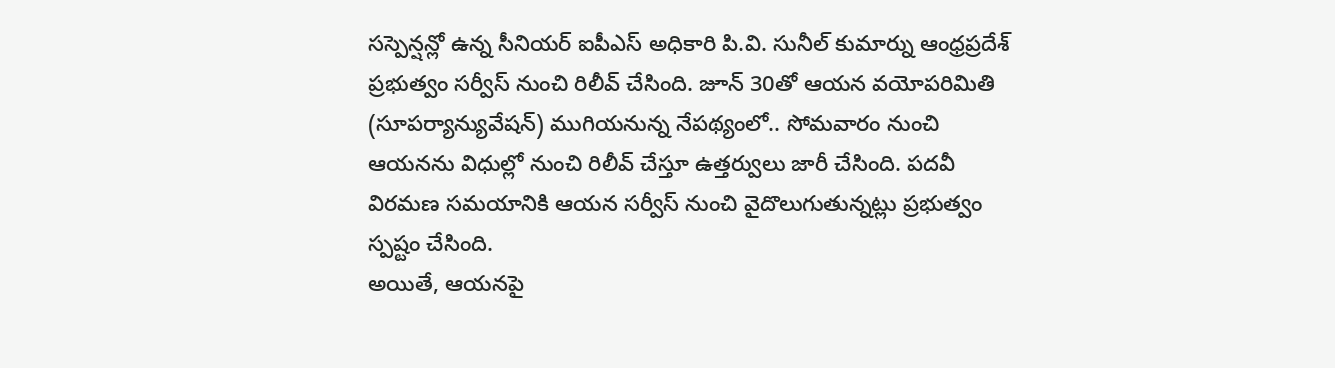సస్పెన్షన్లో ఉన్న సీనియర్ ఐపీఎస్ అధికారి పి.వి. సునీల్ కుమార్ను ఆంధ్రప్రదేశ్ ప్రభుత్వం సర్వీస్ నుంచి రిలీవ్ చేసింది. జూన్ 30తో ఆయన వయోపరిమితి (సూపర్యాన్యువేషన్) ముగియనున్న నేపథ్యంలో.. సోమవారం నుంచి ఆయనను విధుల్లో నుంచి రిలీవ్ చేస్తూ ఉత్తర్వులు జారీ చేసింది. పదవీ విరమణ సమయానికి ఆయన సర్వీస్ నుంచి వైదొలుగుతున్నట్లు ప్రభుత్వం స్పష్టం చేసింది.
అయితే, ఆయనపై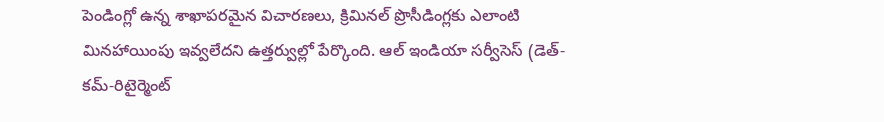పెండింగ్లో ఉన్న శాఖాపరమైన విచారణలు, క్రిమినల్ ప్రొసీడింగ్లకు ఎలాంటి మినహాయింపు ఇవ్వలేదని ఉత్తర్వుల్లో పేర్కొంది. ఆల్ ఇండియా సర్వీసెస్ (డెత్-కమ్-రిటైర్మెంట్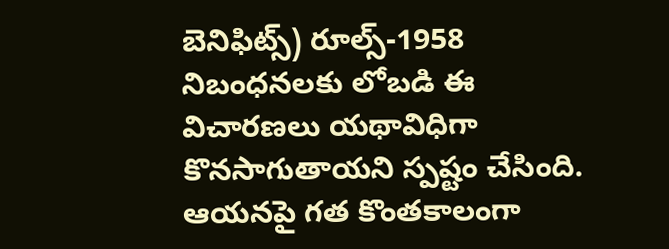బెనిఫిట్స్) రూల్స్-1958 నిబంధనలకు లోబడి ఈ విచారణలు యథావిధిగా కొనసాగుతాయని స్పష్టం చేసింది. ఆయనపై గత కొంతకాలంగా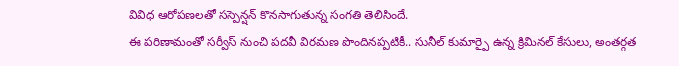వివిధ ఆరోపణలతో సస్పెన్షన్ కొనసాగుతున్న సంగతి తెలిసిందే.
ఈ పరిణామంతో సర్వీస్ నుంచి పదవీ విరమణ పొందినప్పటికీ.. సునీల్ కుమార్పై ఉన్న క్రిమినల్ కేసులు, అంతర్గత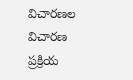విచారణల విచారణ ప్రక్రియ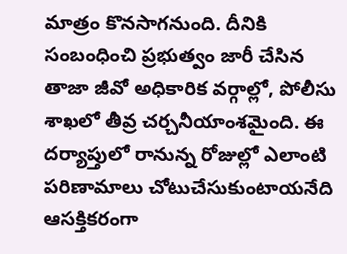మాత్రం కొనసాగనుంది. దీనికి సంబంధించి ప్రభుత్వం జారీ చేసిన తాజా జీవో అధికారిక వర్గాల్లో, పోలీసు శాఖలో తీవ్ర చర్చనీయాంశమైంది. ఈ దర్యాప్తులో రానున్న రోజుల్లో ఎలాంటి పరిణామాలు చోటుచేసుకుంటాయనేది ఆసక్తికరంగా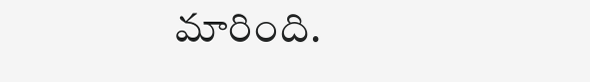మారింది.